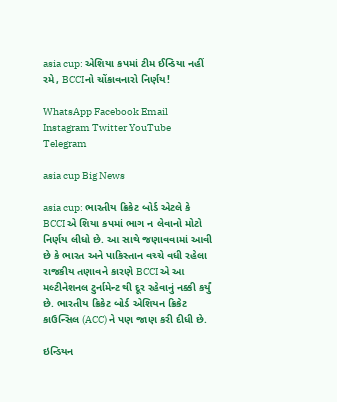asia cup: એશિયા કપમાં ટીમ ઈન્ડિયા નહીં રમે, BCCIનો ચોંકાવનારો નિર્ણય!

WhatsApp Facebook Email Instagram Twitter YouTube Telegram

asia cup Big News

asia cup: ભારતીય ક્રિકેટ બોર્ડ એટલે કે BCCI એ શિયા કપમાં ભાગ ન લેવાનો મોટો નિર્ણય લીધો છે. આ સાથે જણાવવામાં આવી છે કે ભારત અને પાકિસ્તાન વચ્ચે વધી રહેલા રાજકીય તણાવને કારણે BCCI એ આ મલ્ટીનેશનલ ટુર્નામેન્ટ થી દૂર રહેવાનું નક્કી કર્યું છે. ભારતીય ક્રિકેટ બોર્ડ એશિયન ક્રિકેટ કાઉન્સિલ (ACC) ને પણ જાણ કરી દીધી છે.

ઇન્ડિયન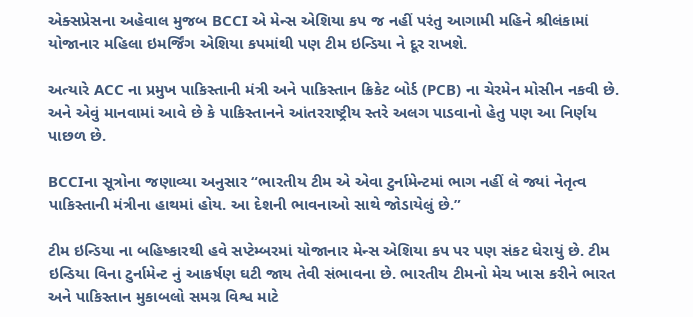એક્સપ્રેસના અહેવાલ મુજબ BCCI એ મેન્સ એશિયા કપ જ નહીં પરંતુ આગામી મહિને શ્રીલંકામાં યોજાનાર મહિલા ઇમર્જિંગ એશિયા કપમાંથી પણ ટીમ ઇન્ડિયા ને દૂર રાખશે.

અત્યારે ACC ના પ્રમુખ પાકિસ્તાની મંત્રી અને પાકિસ્તાન ક્રિકેટ બોર્ડ (PCB) ના ચેરમેન મોસીન નકવી છે. અને એવું માનવામાં આવે છે કે પાકિસ્તાનને આંતરરાષ્ટ્રીય સ્તરે અલગ પાડવાનો હેતુ પણ આ નિર્ણય પાછળ છે.

BCCIના સૂત્રોના જણાવ્યા અનુસાર “ભારતીય ટીમ એ એવા ટુર્નામેન્ટમાં ભાગ નહીં લે જ્યાં નેતૃત્વ પાકિસ્તાની મંત્રીના હાથમાં હોય. આ દેશની ભાવનાઓ સાથે જોડાયેલું છે.”

ટીમ ઇન્ડિયા ના બહિષ્કારથી હવે સપ્ટેમ્બરમાં યોજાનાર મેન્સ એશિયા કપ પર પણ સંકટ ઘેરાયું છે. ટીમ ઇન્ડિયા વિના ટુર્નામેન્ટ નું આકર્ષણ ઘટી જાય તેવી સંભાવના છે. ભારતીય ટીમનો મેચ ખાસ કરીને ભારત અને પાકિસ્તાન મુકાબલો સમગ્ર વિશ્વ માટે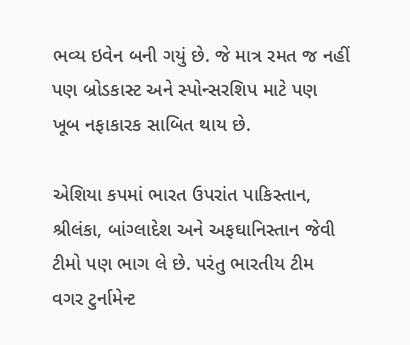ભવ્ય ઇવેન બની ગયું છે. જે માત્ર રમત જ નહીં પણ બ્રોડકાસ્ટ અને સ્પોન્સરશિપ માટે પણ ખૂબ નફાકારક સાબિત થાય છે.

એશિયા કપમાં ભારત ઉપરાંત પાકિસ્તાન, શ્રીલંકા, બાંગ્લાદેશ અને અફઘાનિસ્તાન જેવી ટીમો પણ ભાગ લે છે. પરંતુ ભારતીય ટીમ વગર ટુર્નામેન્ટ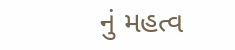નું મહત્વ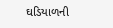ઘડિયાળની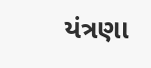યંત્રણા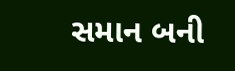સમાન બની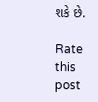શકે છે.

Rate this post